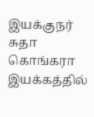இயக்குநர் சுதா கொங்கரா இயக்கத்தில்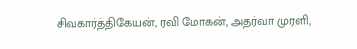சிவகார்த்திகேயன், ரவி மோகன், அதர்வா முரளி,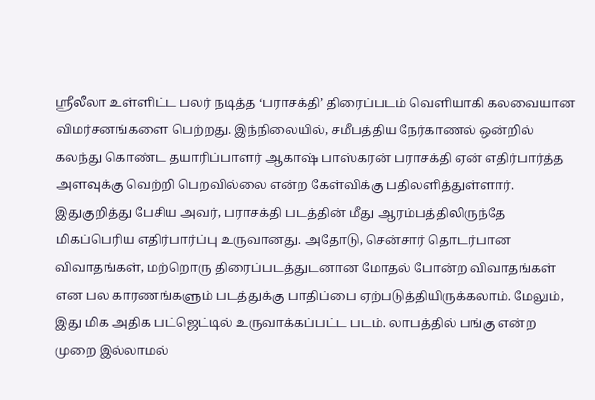ஸ்ரீலீலா உள்ளிட்ட பலர் நடித்த ‘பராசக்தி’ திரைப்படம் வெளியாகி கலவையான விமர்சனங்களை பெற்றது. இந்நிலையில், சமீபத்திய நேர்காணல் ஒன்றில் கலந்து கொண்ட தயாரிப்பாளர் ஆகாஷ் பாஸ்கரன் பராசக்தி ஏன் எதிர்பார்த்த அளவுக்கு வெற்றி பெறவில்லை என்ற கேள்விக்கு பதிலளித்துள்ளார்.
இதுகுறித்து பேசிய அவர், பராசக்தி படத்தின் மீது ஆரம்பத்திலிருந்தே மிகப்பெரிய எதிர்பார்ப்பு உருவானது. அதோடு, சென்சார் தொடர்பான விவாதங்கள், மற்றொரு திரைப்படத்துடனான மோதல் போன்ற விவாதங்கள் என பல காரணங்களும் படத்துக்கு பாதிப்பை ஏற்படுத்தியிருக்கலாம். மேலும், இது மிக அதிக பட்ஜெட்டில் உருவாக்கப்பட்ட படம். லாபத்தில் பங்கு என்ற முறை இல்லாமல்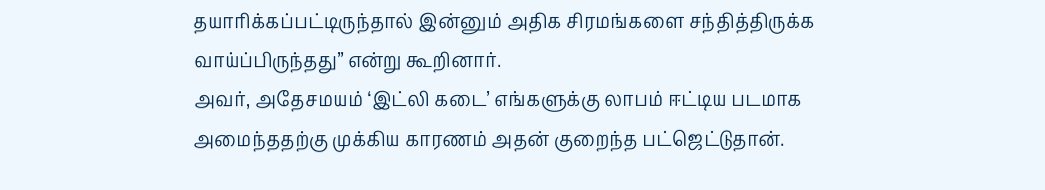தயாரிக்கப்பட்டிருந்தால் இன்னும் அதிக சிரமங்களை சந்தித்திருக்க வாய்ப்பிருந்தது” என்று கூறினார்.
அவர், அதேசமயம் ‘இட்லி கடை’ எங்களுக்கு லாபம் ஈட்டிய படமாக அமைந்ததற்கு முக்கிய காரணம் அதன் குறைந்த பட்ஜெட்டுதான்.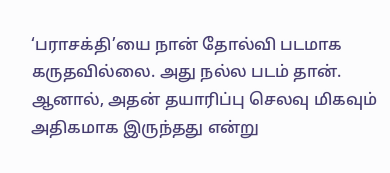‘பராசக்தி’யை நான் தோல்வி படமாக கருதவில்லை. அது நல்ல படம் தான். ஆனால், அதன் தயாரிப்பு செலவு மிகவும் அதிகமாக இருந்தது என்று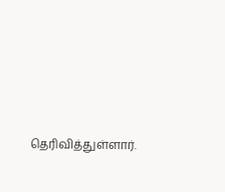தெரிவித்துள்ளார்.